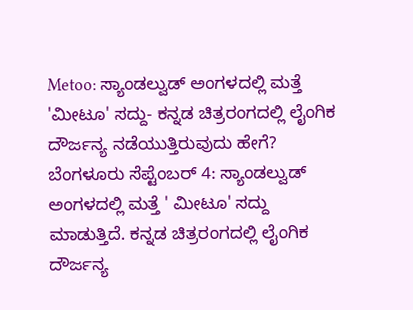Metoo: ಸ್ಯಾಂಡಲ್ವುಡ್ ಅಂಗಳದಲ್ಲಿ ಮತ್ತೆ 'ಮೀಟೂ' ಸದ್ದು- ಕನ್ನಡ ಚಿತ್ರರಂಗದಲ್ಲಿ ಲೈಂಗಿಕ ದೌರ್ಜನ್ಯ ನಡೆಯುತ್ತಿರುವುದು ಹೇಗೆ?
ಬೆಂಗಳೂರು ಸೆಪ್ಟೆಂಬರ್ 4: ಸ್ಯಾಂಡಲ್ವುಡ್ ಅಂಗಳದಲ್ಲಿ ಮತ್ತೆ ' ಮೀಟೂ' ಸದ್ದು ಮಾಡುತ್ತಿದೆ. ಕನ್ನಡ ಚಿತ್ರರಂಗದಲ್ಲಿ ಲೈಂಗಿಕ ದೌರ್ಜನ್ಯ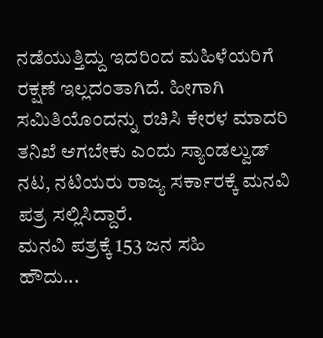ನಡೆಯುತ್ತಿದ್ದು ಇದರಿಂದ ಮಹಿಳೆಯರಿಗೆ ರಕ್ಷಣೆ ಇಲ್ಲದಂತಾಗಿದೆ. ಹೀಗಾಗಿ ಸಮಿತಿಯೊಂದನ್ನು ರಚಿಸಿ ಕೇರಳ ಮಾದರಿ ತನಿಖೆ ಆಗಬೇಕು ಎಂದು ಸ್ಯಾಂಡಲ್ವುಡ್ ನಟ, ನಟಿಯರು ರಾಜ್ಯ ಸರ್ಕಾರಕ್ಕೆ ಮನವಿ ಪತ್ರ ಸಲ್ಲಿಸಿದ್ದಾರೆ.
ಮನವಿ ಪತ್ರಕ್ಕೆ 153 ಜನ ಸಹಿ
ಹೌದು...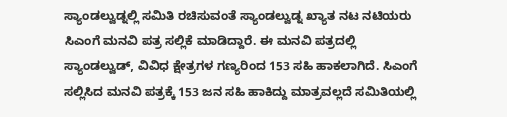ಸ್ಯಾಂಡಲ್ವುಡ್ನಲ್ಲಿ ಸಮಿತಿ ರಚಿಸುವಂತೆ ಸ್ಯಾಂಡಲ್ವುಡ್ನ ಖ್ಯಾತ ನಟ ನಟಿಯರು ಸಿಎಂಗೆ ಮನವಿ ಪತ್ರ ಸಲ್ಲಿಕೆ ಮಾಡಿದ್ದಾರೆ. ಈ ಮನವಿ ಪತ್ರದಲ್ಲಿ ಸ್ಯಾಂಡಲ್ವುಡ್, ವಿವಿಧ ಕ್ಷೇತ್ರಗಳ ಗಣ್ಯರಿಂದ 153 ಸಹಿ ಹಾಕಲಾಗಿದೆ. ಸಿಎಂಗೆ ಸಲ್ಲಿಸಿದ ಮನವಿ ಪತ್ರಕ್ಕೆ 153 ಜನ ಸಹಿ ಹಾಕಿದ್ದು ಮಾತ್ರವಲ್ಲದೆ ಸಮಿತಿಯಲ್ಲಿ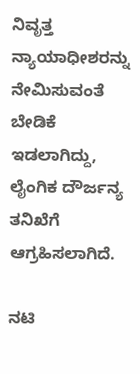ನಿವೃತ್ತ ನ್ಯಾಯಾಧೀಶರನ್ನು ನೇಮಿಸುವಂತೆ ಬೇಡಿಕೆ ಇಡಲಾಗಿದ್ದು, ಲೈಂಗಿಕ ದೌರ್ಜನ್ಯ ತನಿಖೆಗೆ ಆಗ್ರಹಿಸಲಾಗಿದೆ.

ನಟಿ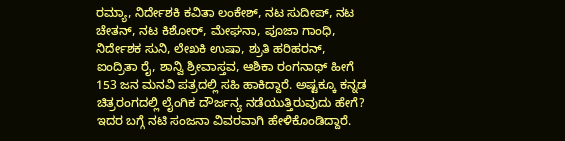ರಮ್ಯಾ, ನಿರ್ದೇಶಕಿ ಕವಿತಾ ಲಂಕೇಶ್, ನಟ ಸುದೀಪ್, ನಟ ಚೇತನ್, ನಟ ಕಿಶೋರ್, ಮೇಘನಾ, ಪೂಜಾ ಗಾಂಧಿ, ನಿರ್ದೇಶಕ ಸುನಿ, ಲೇಖಕಿ ಉಷಾ, ಶ್ರುತಿ ಹರಿಹರನ್, ಐಂದ್ರಿತಾ ರೈ, ಶಾನ್ವಿ ಶ್ರೀವಾಸ್ತವ, ಆಶಿಕಾ ರಂಗನಾಥ್ ಹೀಗೆ 153 ಜನ ಮನವಿ ಪತ್ರದಲ್ಲಿ ಸಹಿ ಹಾಕಿದ್ದಾರೆ. ಅಷ್ಟಕ್ಕೂ ಕನ್ನಡ ಚಿತ್ರರಂಗದಲ್ಲಿ ಲೈಂಗಿಕ ದೌರ್ಜನ್ಯ ನಡೆಯುತ್ತಿರುವುದು ಹೇಗೆ? ಇದರ ಬಗ್ಗೆ ನಟಿ ಸಂಜನಾ ವಿವರವಾಗಿ ಹೇಳಿಕೊಂಡಿದ್ದಾರೆ.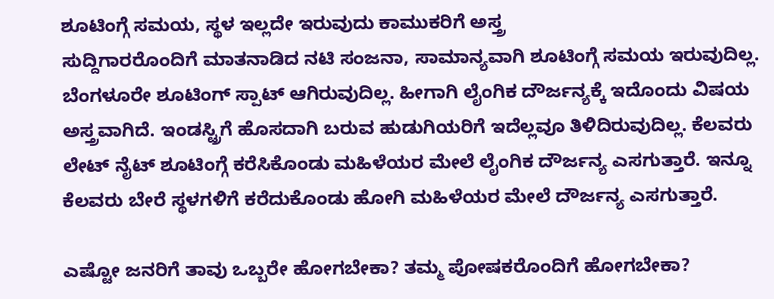ಶೂಟಿಂಗ್ಗೆ ಸಮಯ, ಸ್ಥಳ ಇಲ್ಲದೇ ಇರುವುದು ಕಾಮುಕರಿಗೆ ಅಸ್ತ್ರ
ಸುದ್ದಿಗಾರರೊಂದಿಗೆ ಮಾತನಾಡಿದ ನಟಿ ಸಂಜನಾ, ಸಾಮಾನ್ಯವಾಗಿ ಶೂಟಿಂಗ್ಗೆ ಸಮಯ ಇರುವುದಿಲ್ಲ. ಬೆಂಗಳೂರೇ ಶೂಟಿಂಗ್ ಸ್ಪಾಟ್ ಆಗಿರುವುದಿಲ್ಲ. ಹೀಗಾಗಿ ಲೈಂಗಿಕ ದೌರ್ಜನ್ಯಕ್ಕೆ ಇದೊಂದು ವಿಷಯ ಅಸ್ತ್ರವಾಗಿದೆ. ಇಂಡಸ್ಟ್ರಿಗೆ ಹೊಸದಾಗಿ ಬರುವ ಹುಡುಗಿಯರಿಗೆ ಇದೆಲ್ಲವೂ ತಿಳಿದಿರುವುದಿಲ್ಲ. ಕೆಲವರು ಲೇಟ್ ನೈಟ್ ಶೂಟಿಂಗ್ಗೆ ಕರೆಸಿಕೊಂಡು ಮಹಿಳೆಯರ ಮೇಲೆ ಲೈಂಗಿಕ ದೌರ್ಜನ್ಯ ಎಸಗುತ್ತಾರೆ. ಇನ್ನೂ ಕೆಲವರು ಬೇರೆ ಸ್ಥಳಗಳಿಗೆ ಕರೆದುಕೊಂಡು ಹೋಗಿ ಮಹಿಳೆಯರ ಮೇಲೆ ದೌರ್ಜನ್ಯ ಎಸಗುತ್ತಾರೆ.

ಎಷ್ಟೋ ಜನರಿಗೆ ತಾವು ಒಬ್ಬರೇ ಹೋಗಬೇಕಾ? ತಮ್ಮ ಪೋಷಕರೊಂದಿಗೆ ಹೋಗಬೇಕಾ?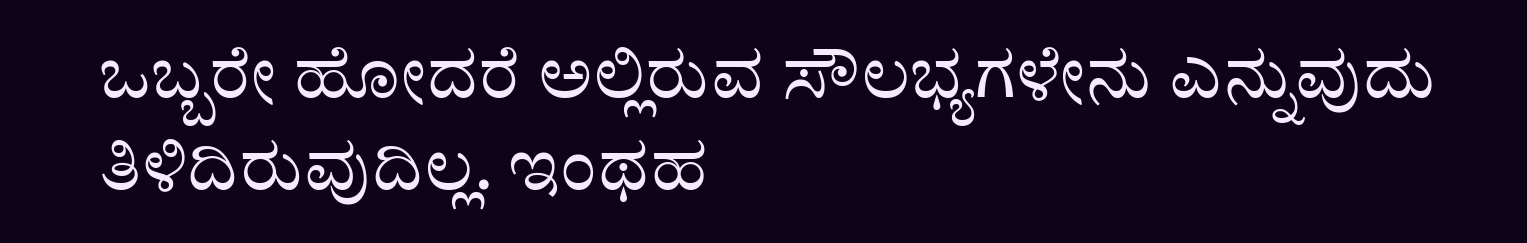ಒಬ್ಬರೇ ಹೋದರೆ ಅಲ್ಲಿರುವ ಸೌಲಭ್ಯಗಳೇನು ಎನ್ನುವುದು ತಿಳಿದಿರುವುದಿಲ್ಲ. ಇಂಥಹ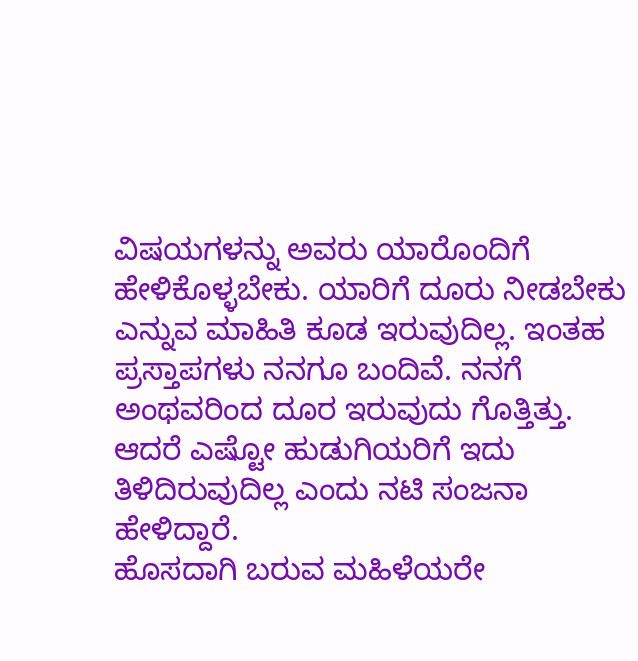ವಿಷಯಗಳನ್ನು ಅವರು ಯಾರೊಂದಿಗೆ ಹೇಳಿಕೊಳ್ಳಬೇಕು. ಯಾರಿಗೆ ದೂರು ನೀಡಬೇಕು ಎನ್ನುವ ಮಾಹಿತಿ ಕೂಡ ಇರುವುದಿಲ್ಲ. ಇಂತಹ ಪ್ರಸ್ತಾಪಗಳು ನನಗೂ ಬಂದಿವೆ. ನನಗೆ ಅಂಥವರಿಂದ ದೂರ ಇರುವುದು ಗೊತ್ತಿತ್ತು. ಆದರೆ ಎಷ್ಟೋ ಹುಡುಗಿಯರಿಗೆ ಇದು ತಿಳಿದಿರುವುದಿಲ್ಲ ಎಂದು ನಟಿ ಸಂಜನಾ ಹೇಳಿದ್ದಾರೆ.
ಹೊಸದಾಗಿ ಬರುವ ಮಹಿಳೆಯರೇ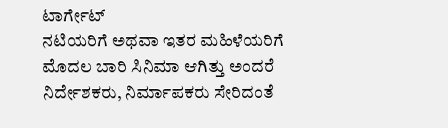ಟಾರ್ಗೇಟ್
ನಟಿಯರಿಗೆ ಅಥವಾ ಇತರ ಮಹಿಳೆಯರಿಗೆ ಮೊದಲ ಬಾರಿ ಸಿನಿಮಾ ಆಗಿತ್ತು ಅಂದರೆ ನಿರ್ದೇಶಕರು, ನಿರ್ಮಾಪಕರು ಸೇರಿದಂತೆ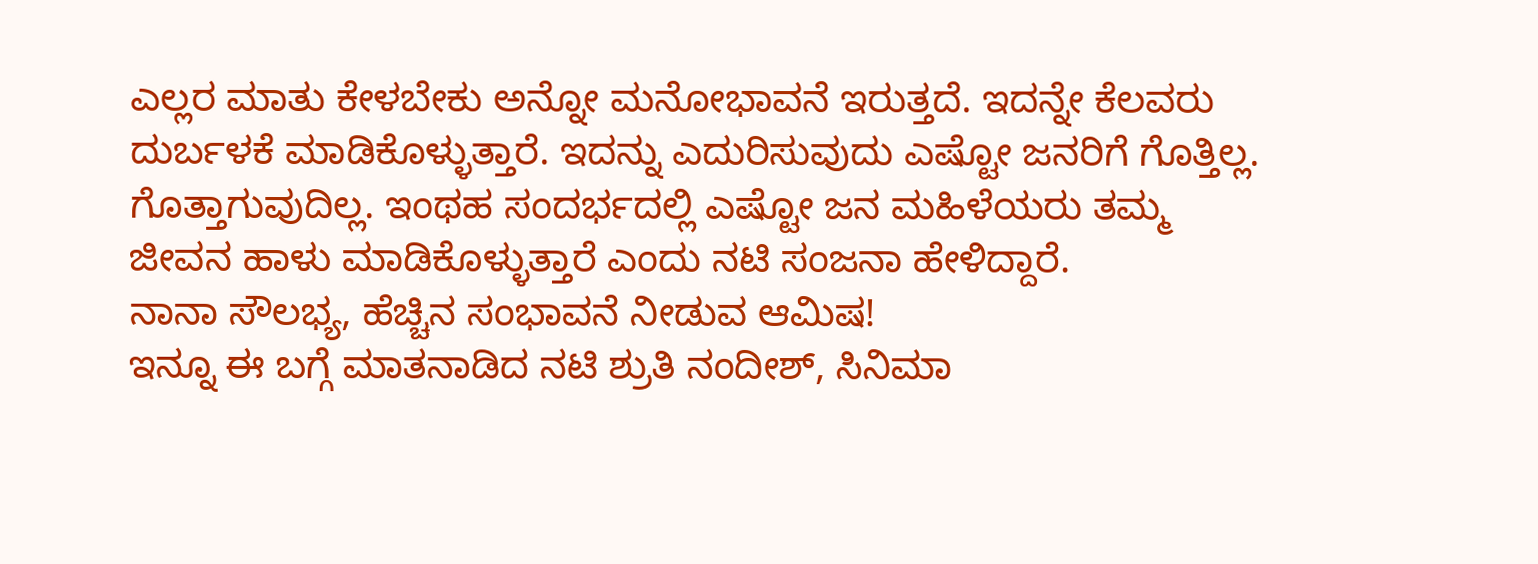ಎಲ್ಲರ ಮಾತು ಕೇಳಬೇಕು ಅನ್ನೋ ಮನೋಭಾವನೆ ಇರುತ್ತದೆ. ಇದನ್ನೇ ಕೆಲವರು ದುರ್ಬಳಕೆ ಮಾಡಿಕೊಳ್ಳುತ್ತಾರೆ. ಇದನ್ನು ಎದುರಿಸುವುದು ಎಷ್ಟೋ ಜನರಿಗೆ ಗೊತ್ತಿಲ್ಲ. ಗೊತ್ತಾಗುವುದಿಲ್ಲ. ಇಂಥಹ ಸಂದರ್ಭದಲ್ಲಿ ಎಷ್ಟೋ ಜನ ಮಹಿಳೆಯರು ತಮ್ಮ ಜೀವನ ಹಾಳು ಮಾಡಿಕೊಳ್ಳುತ್ತಾರೆ ಎಂದು ನಟಿ ಸಂಜನಾ ಹೇಳಿದ್ದಾರೆ.
ನಾನಾ ಸೌಲಭ್ಯ, ಹೆಚ್ಚಿನ ಸಂಭಾವನೆ ನೀಡುವ ಆಮಿಷ!
ಇನ್ನೂ ಈ ಬಗ್ಗೆ ಮಾತನಾಡಿದ ನಟಿ ಶ್ರುತಿ ನಂದೀಶ್, ಸಿನಿಮಾ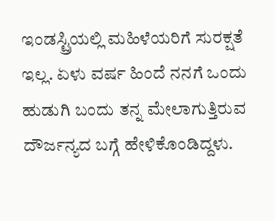ಇಂಡಸ್ಟ್ರಿಯಲ್ಲಿ ಮಹಿಳೆಯರಿಗೆ ಸುರಕ್ಷತೆ ಇಲ್ಲ. ಏಳು ವರ್ಷ ಹಿಂದೆ ನನಗೆ ಒಂದು ಹುಡುಗಿ ಬಂದು ತನ್ನ ಮೇಲಾಗುತ್ತಿರುವ ದೌರ್ಜನ್ಯದ ಬಗ್ಗೆ ಹೇಳಿಕೊಂಡಿದ್ದಳು.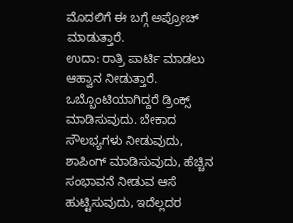ಮೊದಲಿಗೆ ಈ ಬಗ್ಗೆ ಅಪ್ರೋಚ್ ಮಾಡುತ್ತಾರೆ.
ಉದಾ: ರಾತ್ರಿ ಪಾರ್ಟಿ ಮಾಡಲು ಆಹ್ವಾನ ನೀಡುತ್ತಾರೆ. ಒಬ್ಬೊಂಟಿಯಾಗಿದ್ದರೆ ಡ್ರಿಂಕ್ಸ್ ಮಾಡಿಸುವುದು. ಬೇಕಾದ ಸೌಲಭ್ಯಗಳು ನೀಡುವುದು, ಶಾಪಿಂಗ್ ಮಾಡಿಸುವುದು, ಹೆಚ್ಚಿನ ಸಂಭಾವನೆ ನೀಡುವ ಆಸೆ ಹುಟ್ಟಿಸುವುದು, ಇದೆಲ್ಲದರ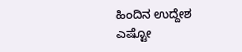ಹಿಂದಿನ ಉದ್ದೇಶ ಎಷ್ಟೋ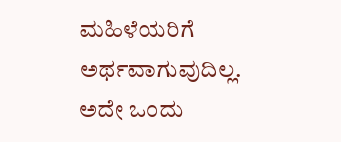ಮಹಿಳೆಯರಿಗೆ ಅರ್ಥವಾಗುವುದಿಲ್ಲ. ಅದೇ ಒಂದು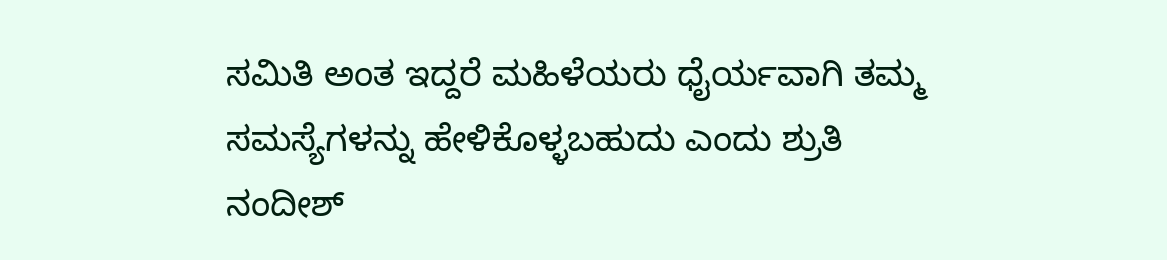ಸಮಿತಿ ಅಂತ ಇದ್ದರೆ ಮಹಿಳೆಯರು ಧೈರ್ಯವಾಗಿ ತಮ್ಮ ಸಮಸ್ಯೆಗಳನ್ನು ಹೇಳಿಕೊಳ್ಳಬಹುದು ಎಂದು ಶ್ರುತಿ ನಂದೀಶ್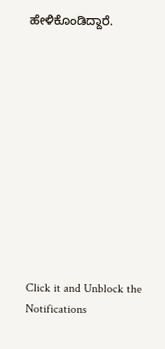ಹೇಳಿಕೊಂಡಿದ್ದಾರೆ.












Click it and Unblock the Notifications